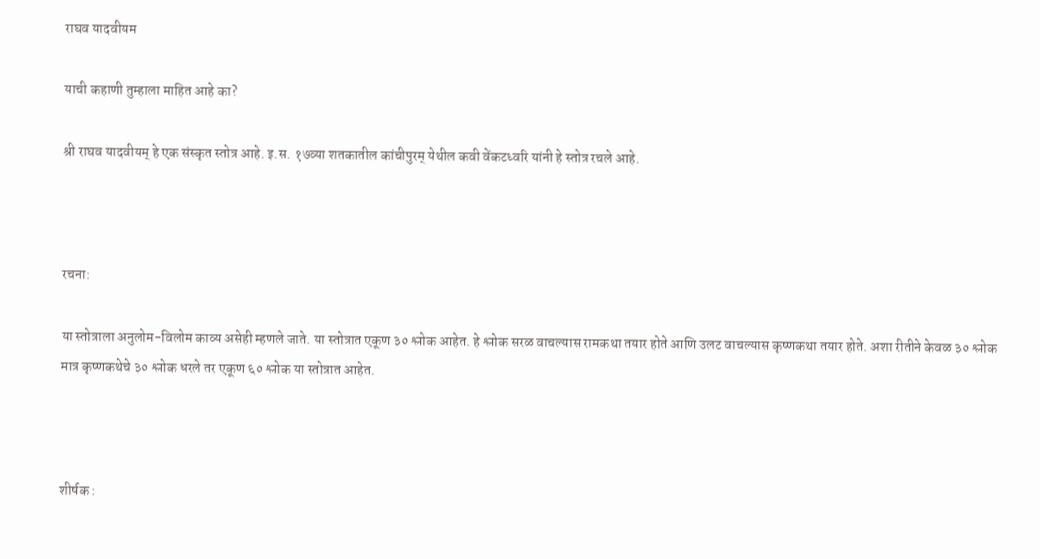राघव यादवीयम

याची कहाणी तुम्हाला माहित आहे का?

श्री राघव यादवीयम् हे एक संस्कृत स्तोत्र आहे. इ.स. १७व्या शतकातील कांचीपुरम् येथील कवी वेंकटध्वरि यांनी हे स्तोत्र रचले आहे.



रचना:

या स्तोत्राला अनुलोम-विलोम काव्य असेही म्हणले जाते. या स्तोत्रात एकूण ३० श्लोक आहेत. हे श्लोक सरळ वाचल्यास रामकथा तयार होते आणि उलट वाचल्यास कृष्णकथा तयार होते. अशा रीतीने केवळ ३० श्लोक मात्र कृष्णकथेचे ३० श्लोक धरले तर एकूण ६० श्लोक या स्तोत्रात आहेत.



शीर्षक :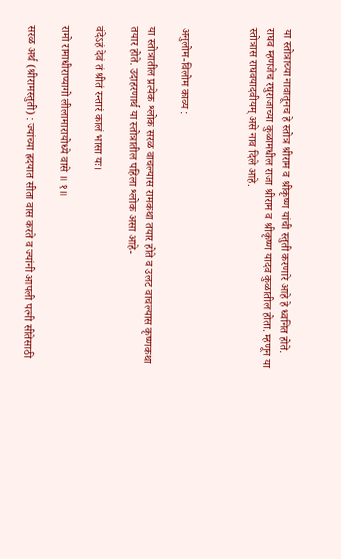या स्तोत्राच्या नावातूनच हे स्तोत्र श्रीराम व श्रीकृष्ण यांची स्तुती करणारे आहे हे ध्वनित होते. राघव म्हणजेच रघुराजाच्या कुळामधील राजा श्रीराम व श्रीकृष्ण यादव कुळातील होता. म्हणून या स्तोत्रास राघवयादवीयम् असे नाव दिले आहे.



अनुलोम-विलोम काव्य :

या स्तोत्रातील प्रत्येक श्लोक सरळ वाचल्यास रामकथा तयार होते व उलट वाचल्यास कृष्णकथा तयार होते. उदाहरणार्थ या स्तोत्रातील पहिला श्लोक असा आहे-

वंदेऽहं देवं तं श्रीतं रन्तारं कालं भासा यः।

रामो रामाधीराप्यागो लीलामारायोध्ये वासे ॥ १॥

सरळ अर्थ (श्रीरामस्तुती) : ज्यांच्या ह्रदयात सीता वास करते व ज्यांनी आपली पत्नी सीतेसाठी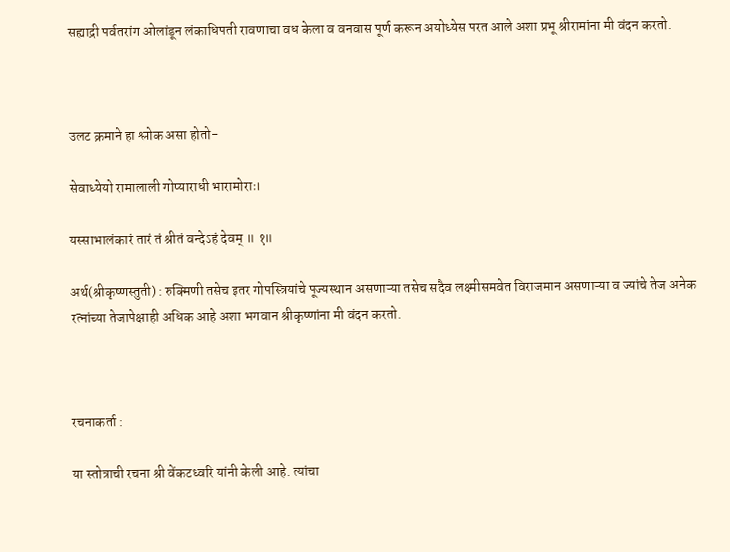सह्याद्री पर्वतरांग ओलांडून लंकाधिपती रावणाचा वध केला व वनवास पूर्ण करून अयोध्येस परत आले अशा प्रभू श्रीरामांना मी वंदन करतो.



उलट क्रमाने हा श्लोक असा होतो-

सेवाध्येयो रामालाली गोप्याराधी भारामोराः।

यस्साभालंकारं तारं तं श्रीतं वन्देऽहं देवम् ॥ १॥

अर्थ(श्रीकृष्णस्तुती) : रुक्मिणी तसेच इतर गोपस्त्रियांचे पूज्यस्थान असणाऱ्या तसेच सदैव लक्ष्मीसमवेत विराजमान असणाऱ्या व ज्यांचे तेज अनेक रत्नांच्या तेजापेक्षाही अधिक आहे अशा भगवान श्रीकृष्णांना मी वंदन करतो.



रचनाकर्ता :

या स्तोत्राची रचना श्री वेंकटध्वरि यांनी केली आहे. त्यांचा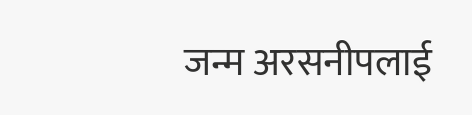जन्म अरसनीपलाई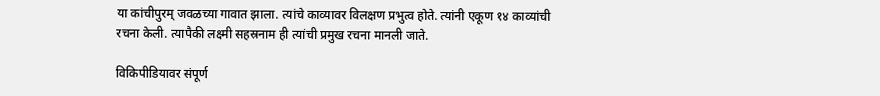या कांचीपुरम् जवळच्या गावात झाला. त्यांचे काव्यावर विलक्षण प्रभुत्व होते. त्यांनी एकूण १४ काव्यांची रचना केली. त्यापैकी लक्ष्मी सहस्रनाम ही त्यांची प्रमुख रचना मानली जाते.

विकिपीडियावर संपूर्ण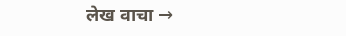लेख वाचा →